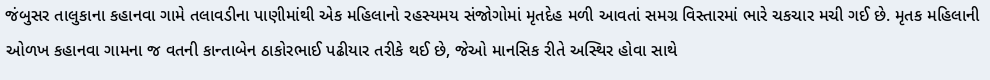જંબુસર તાલુકાના કહાનવા ગામે તલાવડીના પાણીમાંથી એક મહિલાનો રહસ્યમય સંજોગોમાં મૃતદેહ મળી આવતાં સમગ્ર વિસ્તારમાં ભારે ચકચાર મચી ગઈ છે. મૃતક મહિલાની ઓળખ કહાનવા ગામના જ વતની કાન્તાબેન ઠાકોરભાઈ પઢીયાર તરીકે થઈ છે, જેઓ માનસિક રીતે અસ્થિર હોવા સાથે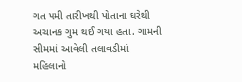ગત ૫મી તારીખથી પોતાના ઘરેથી અચાનક ગુમ થઈ ગયા હતા. ગામની સીમમાં આવેલી તલાવડીમાં મહિલાનો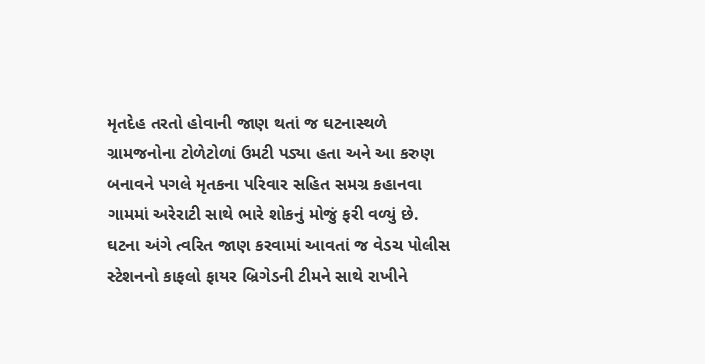મૃતદેહ તરતો હોવાની જાણ થતાં જ ઘટનાસ્થળે ગ્રામજનોના ટોળેટોળાં ઉમટી પડ્યા હતા અને આ કરુણ બનાવને પગલે મૃતકના પરિવાર સહિત સમગ્ર કહાનવા ગામમાં અરેરાટી સાથે ભારે શોકનું મોજું ફરી વળ્યું છે.
ઘટના અંગે ત્વરિત જાણ કરવામાં આવતાં જ વેડચ પોલીસ સ્ટેશનનો કાફલો ફાયર બ્રિગેડની ટીમને સાથે રાખીને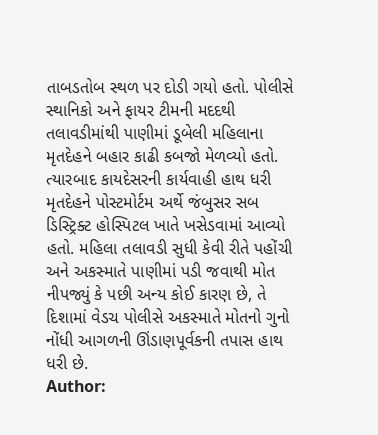તાબડતોબ સ્થળ પર દોડી ગયો હતો. પોલીસે સ્થાનિકો અને ફાયર ટીમની મદદથી તલાવડીમાંથી પાણીમાં ડૂબેલી મહિલાના મૃતદેહને બહાર કાઢી કબજો મેળવ્યો હતો. ત્યારબાદ કાયદેસરની કાર્યવાહી હાથ ધરી મૃતદેહને પોસ્ટમોર્ટમ અર્થે જંબુસર સબ ડિસ્ટ્રિક્ટ હોસ્પિટલ ખાતે ખસેડવામાં આવ્યો હતો. મહિલા તલાવડી સુધી કેવી રીતે પહોંચી અને અકસ્માતે પાણીમાં પડી જવાથી મોત નીપજ્યું કે પછી અન્ય કોઈ કારણ છે, તે દિશામાં વેડચ પોલીસે અકસ્માતે મોતનો ગુનો નોંધી આગળની ઊંડાણપૂર્વકની તપાસ હાથ ધરી છે.
Author: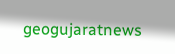geogujaratnews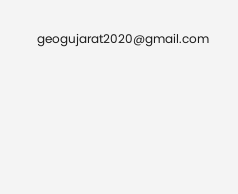geogujarat2020@gmail.com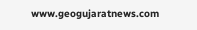www.geogujaratnews.com